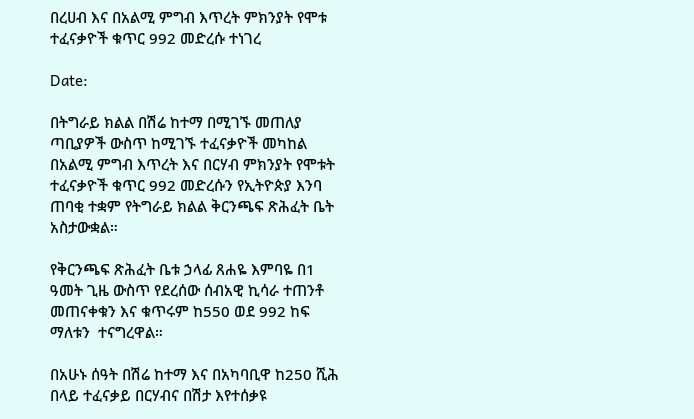በረሀብ እና በአልሚ ምግብ እጥረት ምክንያት የሞቱ ተፈናቃዮች ቁጥር 992 መድረሱ ተነገረ

Date:

በትግራይ ክልል በሽሬ ከተማ በሚገኙ መጠለያ ጣቢያዎች ውስጥ ከሚገኙ ተፈናቃዮች መካከል በአልሚ ምግብ እጥረት እና በርሃብ ምክንያት የሞቱት ተፈናቃዮች ቁጥር 992 መድረሱን የኢትዮጵያ እንባ ጠባቂ ተቋም የትግራይ ክልል ቅርንጫፍ ጽሕፈት ቤት አስታውቋል።

የቅርንጫፍ ጽሕፈት ቤቱ ኃላፊ ጸሐዬ እምባዬ በ1 ዓመት ጊዜ ውስጥ የደረሰው ሰብአዊ ኪሳራ ተጠንቶ መጠናቀቁን እና ቁጥሩም ከ550 ወደ 992 ከፍ ማለቱን  ተናግረዋል።

በአሁኑ ሰዓት በሽሬ ከተማ እና በአካባቢዋ ከ250 ሺሕ በላይ ተፈናቃይ በርሃብና በሽታ እየተሰቃዩ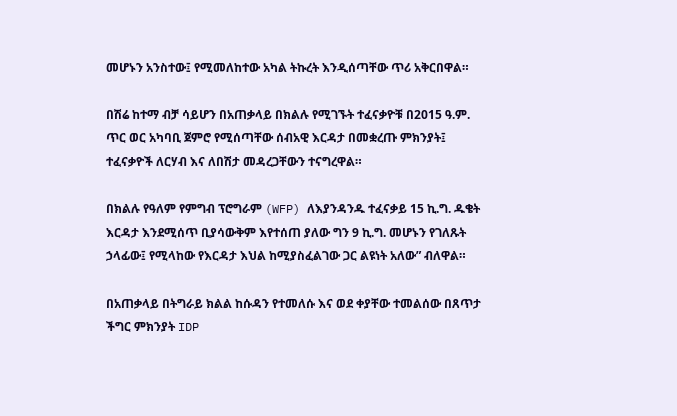መሆኑን አንስተው፤ የሚመለከተው አካል ትኩረት እንዲሰጣቸው ጥሪ አቅርበዋል።

በሽሬ ከተማ ብቻ ሳይሆን በአጠቃላይ በክልሉ የሚገኙት ተፈናቃዮቹ በ2015 ዓ.ም. ጥር ወር አካባቢ ጀምሮ የሚሰጣቸው ሰብአዊ እርዳታ በመቋረጡ ምክንያት፤ ተፈናቃዮች ለርሃብ እና ለበሽታ መዳረጋቸውን ተናግረዋል።

በክልሉ የዓለም የምግብ ፕሮግራም (WFP) ለእያንዳንዱ ተፈናቃይ 15 ኪ.ግ. ዱቄት እርዳታ እንደሚሰጥ ቢያሳውቅም እየተሰጠ ያለው ግን 9 ኪ.ግ. መሆኑን የገለጹት ኃላፊው፤ የሚላከው የእርዳታ እህል ከሚያስፈልገው ጋር ልዩነት አለው” ብለዋል።

በአጠቃላይ በትግራይ ክልል ከሱዳን የተመለሱ እና ወደ ቀያቸው ተመልሰው በጸጥታ ችግር ምክንያት IDP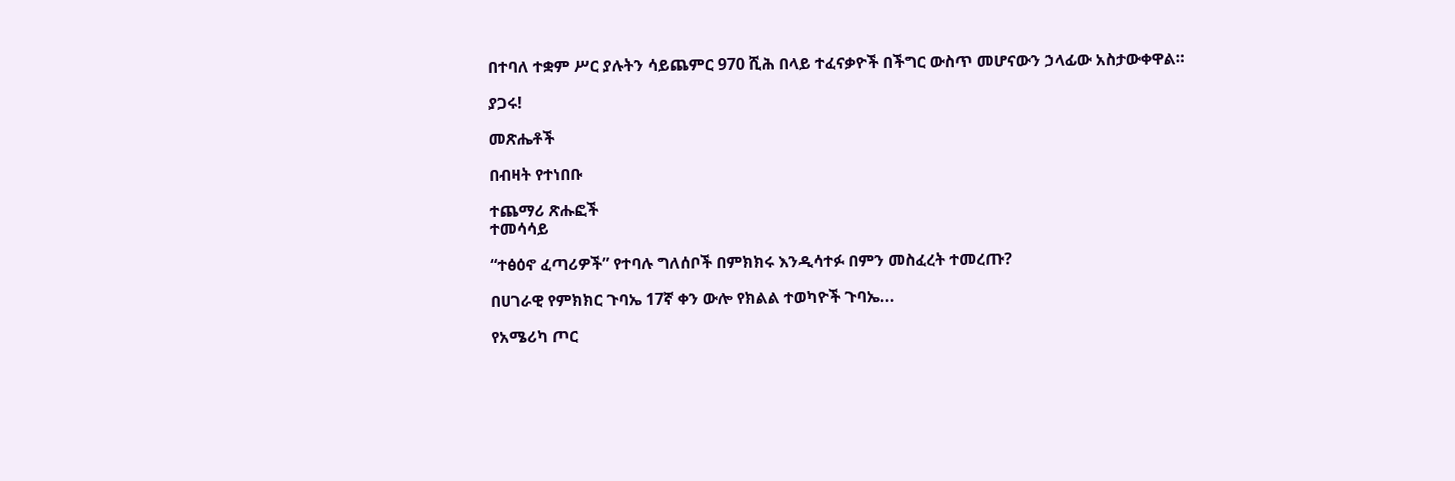በተባለ ተቋም ሥር ያሉትን ሳይጨምር 970 ሺሕ በላይ ተፈናቃዮች በችግር ውስጥ መሆናውን ኃላፊው አስታውቀዋል።

ያጋሩ!

መጽሔቶች

በብዛት የተነበቡ

ተጨማሪ ጽሑፎች
ተመሳሳይ

“ተፅዕኖ ፈጣሪዎች” የተባሉ ግለሰቦች በምክክሩ እንዲሳተፉ በምን መስፈረት ተመረጡ?

በሀገራዊ የምክክር ጉባኤ 17ኛ ቀን ውሎ የክልል ተወካዮች ጉባኤ...

የአሜሪካ ጦር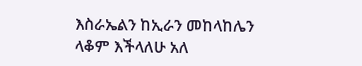እስራኤልን ከኢራን መከላከሌን ላቆም እችላለሁ አለ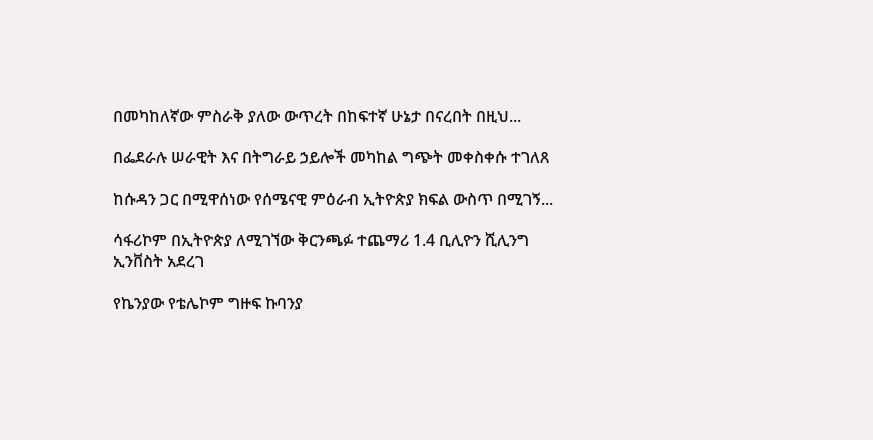በመካከለኛው ምስራቅ ያለው ውጥረት በከፍተኛ ሁኔታ በናረበት በዚህ...

በፌደራሉ ሠራዊት እና በትግራይ ኃይሎች መካከል ግጭት መቀስቀሱ ተገለጸ

ከሱዳን ጋር በሚዋሰነው የሰሜናዊ ምዕራብ ኢትዮጵያ ክፍል ውስጥ በሚገኝ...

ሳፋሪኮም በኢትዮጵያ ለሚገኘው ቅርንጫፉ ተጨማሪ 1.4 ቢሊዮን ሺሊንግ ኢንቨስት አደረገ

የኬንያው የቴሌኮም ግዙፍ ኩባንያ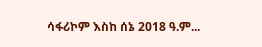ሳፋሪኮም እስከ ሰኔ 2018 ዓ.ም...